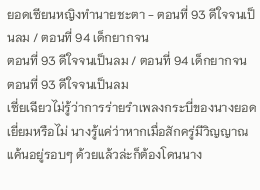ยอดเซียนหญิงทำนายชะตา - ตอนที่ 93 ดีใจจนเป็นลม / ตอนที่ 94 เด็กยากจน
ตอนที่ 93 ดีใจจนเป็นลม / ตอนที่ 94 เด็กยากจน
ตอนที่ 93 ดีใจจนเป็นลม
เซี่ยเฉียวไม่รู้ว่าการร่ายรำเพลงกระบี่ของนางยอดเยี่ยมหรือไม่ นางรู้แค่ว่าหากเมื่อสักครู่มีวิญญาณแค้นอยู่รอบๆ ด้วยแล้วล่ะก็ต้องโดนนาง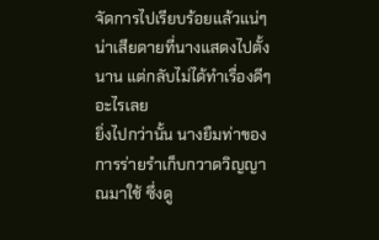จัดการไปเรียบร้อยแล้วแน่ๆ
น่าเสียดายที่นางแสดงไปตั้งนาน แต่กลับไม่ได้ทำเรื่องดีๆ อะไรเลย
ยิ่งไปกว่านั้น นางยืมท่าของการร่ายรำเก็บกวาดวิญญาณมาใช้ ซึ่งดู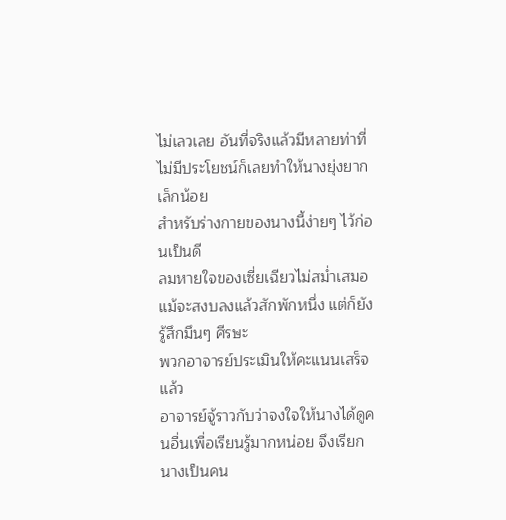ไม่เลวเลย อันที่จริงแล้วมีหลายท่าที่ไม่มีประโยชน์ก็เลยทำให้นางยุ่งยากเล็กน้อย
สำหรับร่างกายของนางนี้ง่ายๆ ไว้ก่อนเป็นดี
ลมหายใจของเซี่ยเฉียวไม่สม่ำเสมอ แม้จะสงบลงแล้วสักพักหนึ่ง แต่ก็ยังรู้สึกมึนๆ ศีรษะ
พวกอาจารย์ประเมินให้คะแนนเสร็จแล้ว
อาจารย์จู้ราวกับว่าจงใจให้นางได้ดูคนอื่นเพื่อเรียนรู้มากหน่อย จึงเรียกนางเป็นคน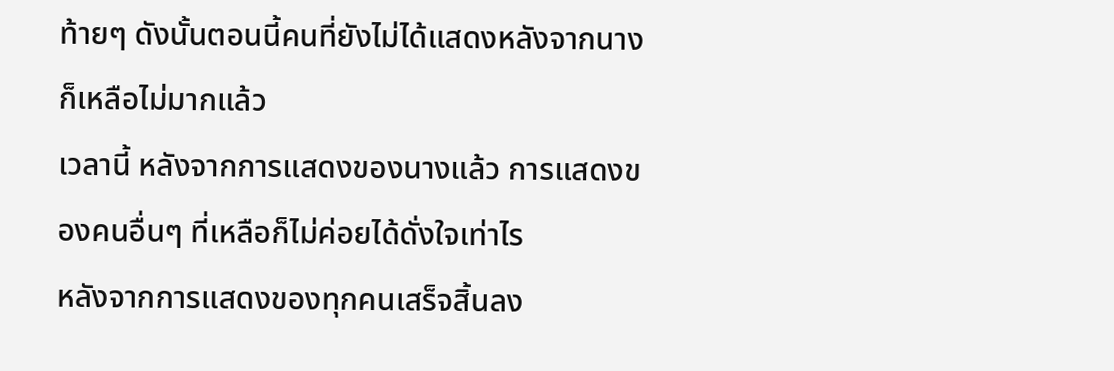ท้ายๆ ดังนั้นตอนนี้คนที่ยังไม่ได้แสดงหลังจากนางก็เหลือไม่มากแล้ว
เวลานี้ หลังจากการแสดงของนางแล้ว การแสดงของคนอื่นๆ ที่เหลือก็ไม่ค่อยได้ดั่งใจเท่าไร
หลังจากการแสดงของทุกคนเสร็จสิ้นลง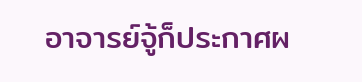อาจารย์จู้ก็ประกาศผ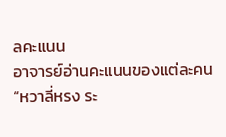ลคะแนน
อาจารย์อ่านคะแนนของแต่ละคน
“หวาลี่หรง ระ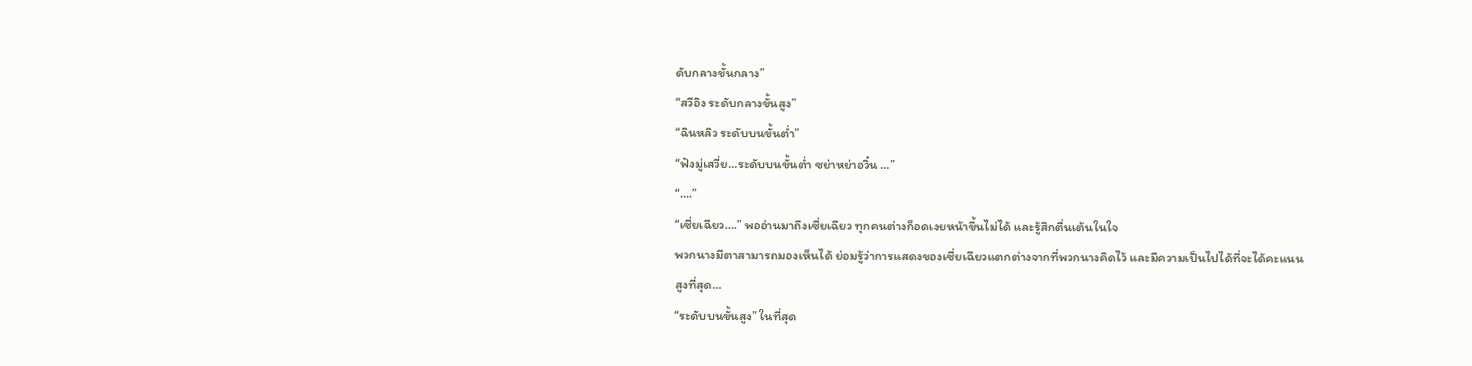ดับกลางขั้นกลาง”
“สวีอิง ระดับกลางขั้นสูง”
“ฉินหลิว ระดับบนขั้นต่ำ”
“ฟังมู่เสวี่ย…ระดับบนขั้นต่ำ ซย่าหย่าอวิ๋น …”
“….”
“เซี่ยเฉียว….” พออ่านมาถึงเซี่ยเฉียว ทุกคนต่างก็อดเงยหน้าขึ้นไม่ได้ และรู้สึกตื่นเต้นในใจ
พวกนางมีตาสามารถมองเห็นได้ ย่อมรู้ว่าการแสดงของเซี่ยเฉียวแตกต่างจากที่พวกนางคิดไว้ และมีความเป็นไปได้ที่จะได้คะแนนสูงที่สุด…
“ระดับบนขั้นสูง” ในที่สุด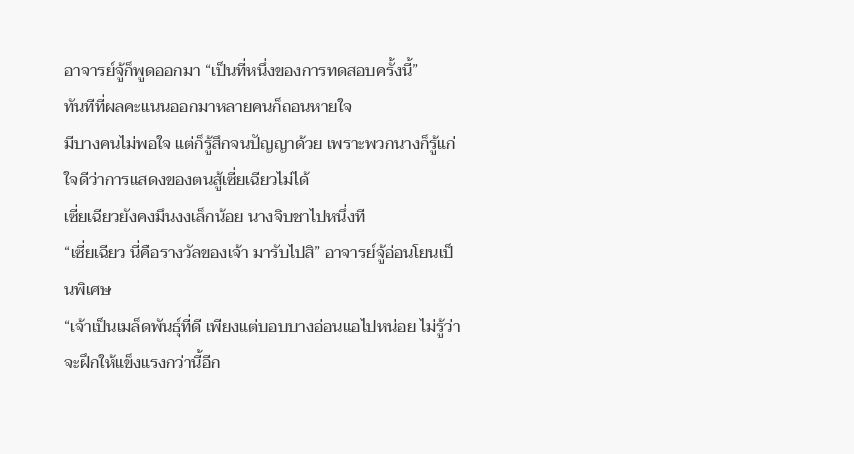อาจารย์จู้ก็พูดออกมา “เป็นที่หนึ่งของการทดสอบครั้งนี้”
ทันทีที่ผลคะแนนออกมาหลายคนก็ถอนหายใจ
มีบางคนไม่พอใจ แต่ก็รู้สึกจนปัญญาด้วย เพราะพวกนางก็รู้แก่ใจดีว่าการแสดงของตนสู้เซี่ยเฉียวไม่ได้
เซี่ยเฉียวยังคงมึนงงเล็กน้อย นางจิบชาไปหนึ่งที
“เซี่ยเฉียว นี่คือรางวัลของเจ้า มารับไปสิ” อาจารย์จู้อ่อนโยนเป็นพิเศษ
“เจ้าเป็นเมล็ดพันธุ์ที่ดี เพียงแต่บอบบางอ่อนแอไปหน่อย ไม่รู้ว่าจะฝึกให้แข็งแรงกว่านี้อีก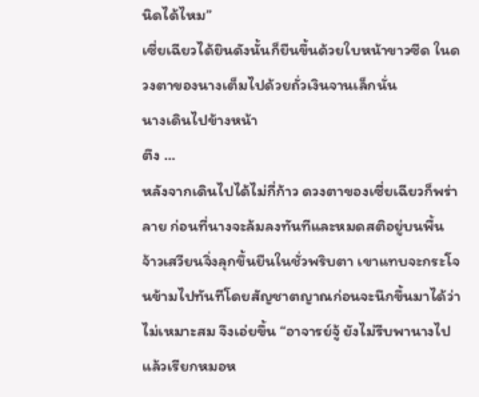นิดได้ไหม”
เซี่ยเฉียวได้ยินดังนั้นก็ยืนขึ้นด้วยใบหน้าขาวซีด ในดวงตาของนางเต็มไปด้วยถั่วเงินจานเล็กนั่น
นางเดินไปข้างหน้า
ตึง …
หลังจากเดินไปได้ไม่กี่ก้าว ดวงตาของเซี่ยเฉียวก็พร่าลาย ก่อนที่นางจะล้มลงทันทีและหมดสติอยู่บนพื้น
จ้าวเสวียนจิ่งลุกขึ้นยืนในชั่วพริบตา เขาแทบจะกระโจนข้ามไปทันทีโดยสัญชาตญาณก่อนจะนึกขึ้นมาได้ว่าไม่เหมาะสม จึงเอ่ยขึ้น “อาจารย์จู้ ยังไม่รีบพานางไป แล้วเรียกหมอห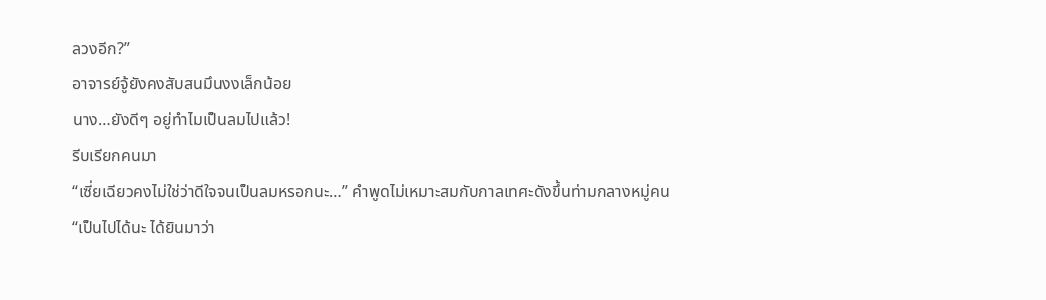ลวงอีก?”
อาจารย์จู้ยังคงสับสนมึนงงเล็กน้อย
นาง…ยังดีๆ อยู่ทำไมเป็นลมไปแล้ว!
รีบเรียกคนมา
“เซี่ยเฉียวคงไม่ใช่ว่าดีใจจนเป็นลมหรอกนะ…” คำพูดไม่เหมาะสมกับกาลเทศะดังขึ้นท่ามกลางหมู่คน
“เป็นไปได้นะ ได้ยินมาว่า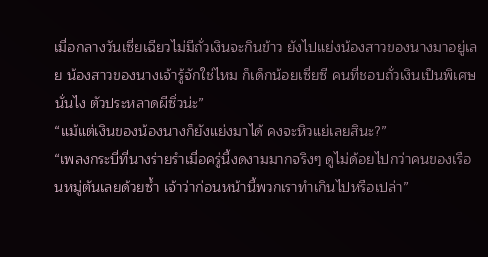เมื่อกลางวันเซี่ยเฉียวไม่มีถั่วเงินจะกินข้าว ยังไปแย่งน้องสาวของนางมาอยู่เลย น้องสาวของนางเจ้ารู้จักใช่ไหม ก็เด็กน้อยเซี่ยซี คนที่ชอบถั่วเงินเป็นพิเศษนั่นไง ตัวประหลาดผีซิ่วน่ะ”
“แม้แต่เงินของน้องนางก็ยังแย่งมาได้ คงจะหิวแย่เลยสินะ?”
“เพลงกระบี่ที่นางร่ายรำเมื่อครู่นี้งดงามมากจริงๆ ดูไม่ด้อยไปกว่าคนของเรือนหมู่ตันเลยด้วยซ้ำ เจ้าว่าก่อนหน้านี้พวกเราทำเกินไปหรือเปล่า”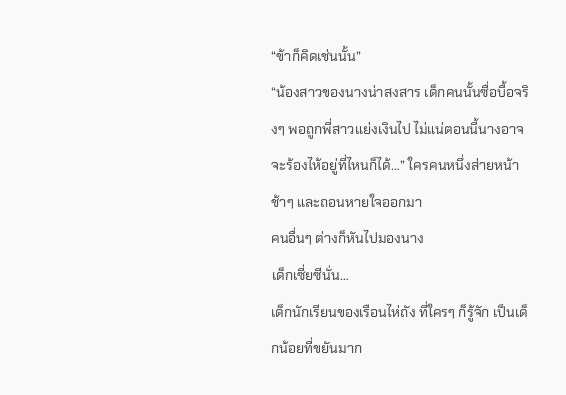“ข้าก็คิดเช่นนั้น”
“น้องสาวของนางน่าสงสาร เด็กคนนั้นซื่อบื้อจริงๆ พอถูกพี่สาวแย่งเงินไป ไม่แน่ตอนนี้นางอาจจะร้องไห้อยู่ที่ไหนก็ได้…” ใครคนหนึ่งส่ายหน้าช้าๆ และถอนหายใจออกมา
คนอื่นๆ ต่างก็หันไปมองนาง
เด็กเซี่ยซีนั่น…
เด็กนักเรียนของเรือนไห่ถัง ที่ใครๆ ก็รู้จัก เป็นเด็กน้อยที่ขยันมาก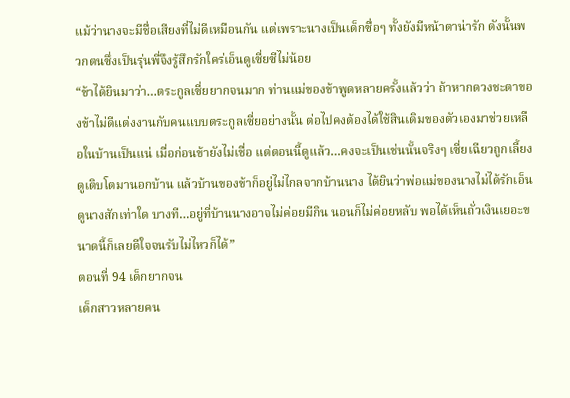แม้ว่านางจะมีชื่อเสียงที่ไม่ดีเหมือนกัน แต่เพราะนางเป็นเด็กซื่อๆ ทั้งยังมีหน้าตาน่ารัก ดังนั้นพวกตนซึ่งเป็นรุ่นพี่จึงรู้สึกรักใคร่เอ็นดูเซี่ยซีไม่น้อย
“ข้าได้ยินมาว่า…ตระกูลเซี่ยยากจนมาก ท่านแม่ของข้าพูดหลายครั้งแล้วว่า ถ้าหากดวงชะตาของข้าไม่ดีแต่งงานกับคนแบบตระกูลเซี่ยอย่างนั้น ต่อไปคงต้องได้ใช้สินเดิมของตัวเองมาช่วยเหลือในบ้านเป็นแน่ เมื่อก่อนข้ายังไม่เชื่อ แต่ตอนนี้ดูแล้ว…คงจะเป็นเช่นนั้นจริงๆ เซี่ยเฉียวถูกเลี้ยงดูเติบโตมานอกบ้าน แล้วบ้านของข้าก็อยู่ไม่ไกลจากบ้านนาง ได้ยินว่าพ่อแม่ของนางไม่ได้รักเอ็นดูนางสักเท่าใด บางที…อยู่ที่บ้านนางอาจไม่ค่อยมีกิน นอนก็ไม่ค่อยหลับ พอได้เห็นถั่วเงินเยอะขนาดนี้ก็เลยดีใจจนรับไม่ไหวก็ได้”
ตอนที่ 94 เด็กยากจน
เด็กสาวหลายคน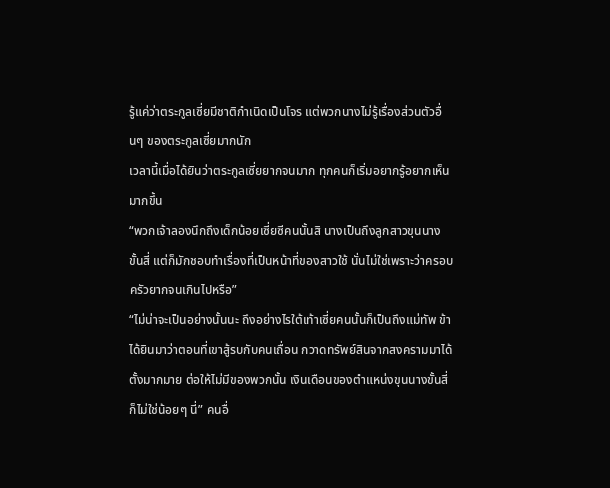รู้แค่ว่าตระกูลเซี่ยมีชาติกำเนิดเป็นโจร แต่พวกนางไม่รู้เรื่องส่วนตัวอื่นๆ ของตระกูลเซี่ยมากนัก
เวลานี้เมื่อได้ยินว่าตระกูลเซี่ยยากจนมาก ทุกคนก็เริ่มอยากรู้อยากเห็นมากขึ้น
“พวกเจ้าลองนึกถึงเด็กน้อยเซี่ยซีคนนั้นสิ นางเป็นถึงลูกสาวขุนนางขั้นสี่ แต่ก็มักชอบทำเรื่องที่เป็นหน้าที่ของสาวใช้ นั่นไม่ใช่เพราะว่าครอบครัวยากจนเกินไปหรือ”
“ไม่น่าจะเป็นอย่างนั้นนะ ถึงอย่างไรใต้เท้าเซี่ยคนนั้นก็เป็นถึงแม่ทัพ ข้าได้ยินมาว่าตอนที่เขาสู้รบกับคนเถื่อน กวาดทรัพย์สินจากสงครามมาได้ตั้งมากมาย ต่อให้ไม่มีของพวกนั้น เงินเดือนของตำแหน่งขุนนางขั้นสี่ก็ไม่ใช่น้อยๆ นี่” คนอื่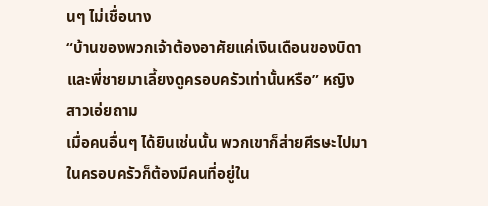นๆ ไม่เชื่อนาง
“บ้านของพวกเจ้าต้องอาศัยแค่เงินเดือนของบิดาและพี่ชายมาเลี้ยงดูครอบครัวเท่านั้นหรือ” หญิงสาวเอ่ยถาม
เมื่อคนอื่นๆ ได้ยินเช่นนั้น พวกเขาก็ส่ายศีรษะไปมา
ในครอบครัวก็ต้องมีคนที่อยู่ใน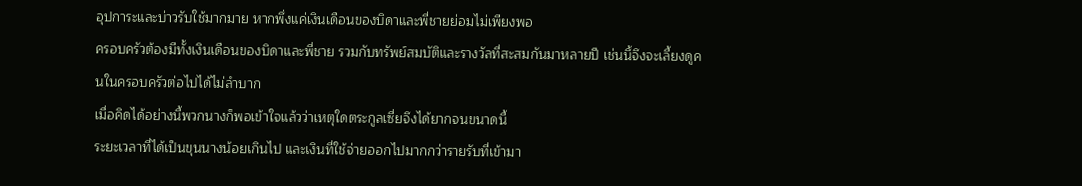อุปการะและบ่าวรับใช้มากมาย หากพึ่งแค่เงินเดือนของบิดาและพี่ชายย่อมไม่เพียงพอ
ครอบครัวต้องมีทั้งเงินเดือนของบิดาและพี่ชาย รวมกับทรัพย์สมบัติและรางวัลที่สะสมกันมาหลายปี เช่นนึ้จึงจะเลี้ยงดูคนในครอบครัวต่อไปได้ไม่ลำบาก
เมื่อคิดได้อย่างนี้พวกนางก็พอเข้าใจแล้วว่าเหตุใดตระกูลเซี่ยจึงได้ยากจนขนาดนี้
ระยะเวลาที่ได้เป็นขุนนางน้อยเกินไป และเงินที่ใช้จ่ายออกไปมากกว่ารายรับที่เข้ามา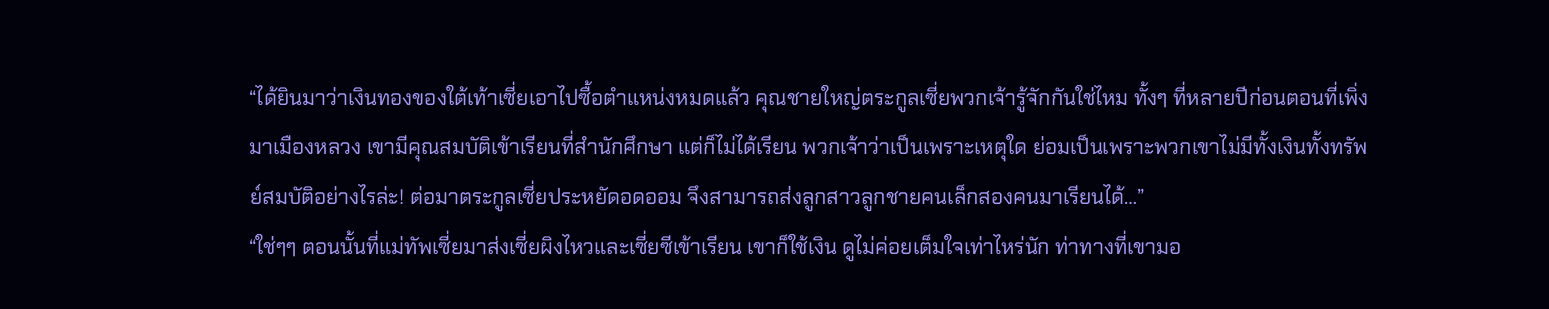“ได้ยินมาว่าเงินทองของใต้เท้าเซี่ยเอาไปซื้อตำแหน่งหมดแล้ว คุณชายใหญ่ตระกูลเซี่ยพวกเจ้ารู้จักกันใช่ไหม ทั้งๆ ที่หลายปีก่อนตอนที่เพิ่งมาเมืองหลวง เขามีคุณสมบัติเข้าเรียนที่สำนักศึกษา แต่ก็ไม่ได้เรียน พวกเจ้าว่าเป็นเพราะเหตุใด ย่อมเป็นเพราะพวกเขาไม่มีทั้งเงินทั้งทรัพย์สมบัติอย่างไรล่ะ! ต่อมาตระกูลเซี่ยประหยัดอดออม จึงสามารถส่งลูกสาวลูกชายคนเล็กสองคนมาเรียนได้…”
“ใช่ๆๆ ตอนนั้นที่แม่ทัพเซี่ยมาส่งเซี่ยผิงไหวและเซี่ยซีเข้าเรียน เขาก็ใช้เงิน ดูไม่ค่อยเต็มใจเท่าไหร่นัก ท่าทางที่เขามอ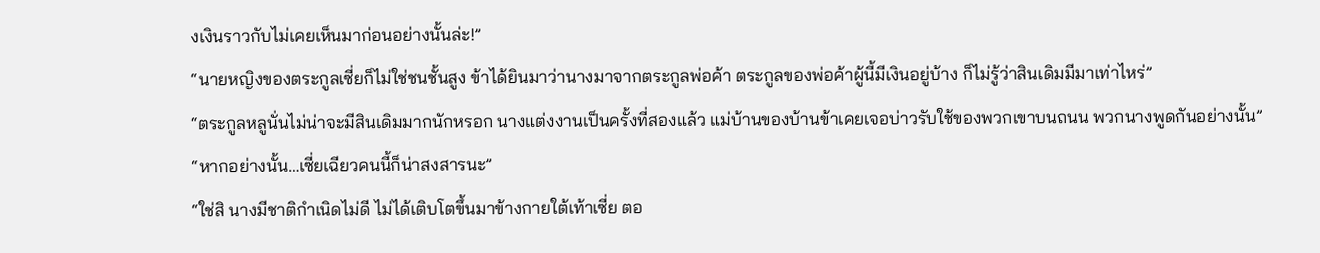งเงินราวกับไม่เคยเห็นมาก่อนอย่างนั้นล่ะ!”
“นายหญิงของตระกูลเซี่ยก็ไม่ใช่ชนชั้นสูง ข้าได้ยินมาว่านางมาจากตระกูลพ่อค้า ตระกูลของพ่อค้าผู้นี้มีเงินอยู่บ้าง ก็ไม่รู้ว่าสินเดิมมีมาเท่าไหร่”
“ตระกูลหลูนั่นไม่น่าจะมีสินเดิมมากนักหรอก นางแต่งงานเป็นครั้งที่สองแล้ว แม่บ้านของบ้านข้าเคยเจอบ่าวรับใช้ของพวกเขาบนถนน พวกนางพูดกันอย่างนั้น”
“หากอย่างนั้น…เซี่ยเฉียวคนนี้ก็น่าสงสารนะ”
“ใช่สิ นางมีชาติกำเนิดไม่ดี ไม่ได้เติบโตขึ้นมาข้างกายใต้เท้าเซี่ย ตอ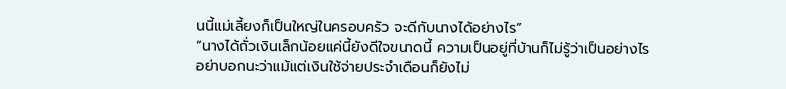นนี้แม่เลี้ยงก็เป็นใหญ่ในครอบครัว จะดีกับนางได้อย่างไร”
“นางได้ถั่วเงินเล็กน้อยแค่นี้ยังดีใจขนาดนี้ ความเป็นอยู่ที่บ้านก็ไม่รู้ว่าเป็นอย่างไร อย่าบอกนะว่าแม้แต่เงินใช้จ่ายประจำเดือนก็ยังไม่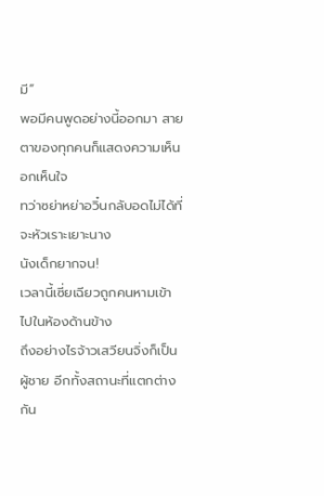มี”
พอมีคนพูดอย่างนี้ออกมา สายตาของทุกคนก็แสดงความเห็นอกเห็นใจ
ทว่าซย่าหย่าอวิ๋นกลับอดไม่ได้ที่จะหัวเราะเยาะนาง
นังเด็กยากจน!
เวลานี้เซี่ยเฉียวถูกคนหามเข้าไปในห้องด้านข้าง
ถึงอย่างไรจ้าวเสวียนจิ่งก็เป็นผู้ชาย อีกทั้งสถานะที่แตกต่างกัน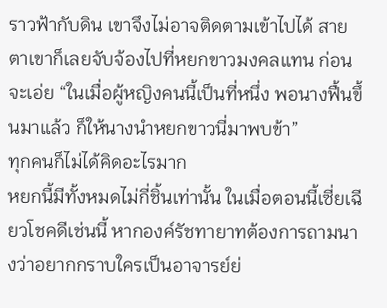ราวฟ้ากับดิน เขาจึงไม่อาจติดตามเข้าไปได้ สายตาเขาก็เลยจับจ้องไปที่หยกขาวมงคลแทน ก่อนจะเอ่ย “ในเมื่อผู้หญิงคนนี้เป็นที่หนึ่ง พอนางฟื้นขึ้นมาแล้ว ก็ให้นางนำหยกขาวนี่มาพบข้า”
ทุกคนก็ไม่ได้คิดอะไรมาก
หยกนี้มีทั้งหมดไม่กี่ชิ้นเท่านั้น ในเมื่อตอนนี้เซี่ยเฉียวโชคดีเช่นนี้ หากองค์รัชทายาทต้องการถามนางว่าอยากกราบใครเป็นอาจารย์ย่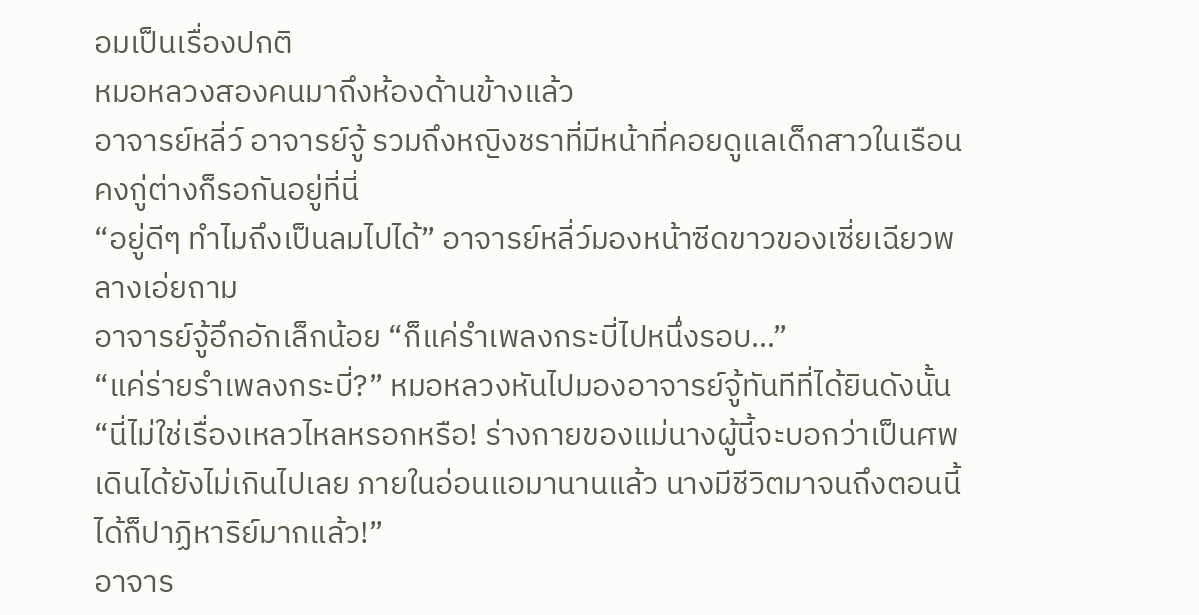อมเป็นเรื่องปกติ
หมอหลวงสองคนมาถึงห้องด้านข้างแล้ว
อาจารย์หลี่ว์ อาจารย์จู้ รวมถึงหญิงชราที่มีหน้าที่คอยดูแลเด็กสาวในเรือนคงกู่ต่างก็รอกันอยู่ที่นี่
“อยู่ดีๆ ทำไมถึงเป็นลมไปได้” อาจารย์หลี่ว์มองหน้าซีดขาวของเซี่ยเฉียวพลางเอ่ยถาม
อาจารย์จู้อึกอักเล็กน้อย “ก็แค่รำเพลงกระบี่ไปหนึ่งรอบ…”
“แค่ร่ายรำเพลงกระบี่?” หมอหลวงหันไปมองอาจารย์จู้ทันทีที่ได้ยินดังนั้น “นี่ไม่ใช่เรื่องเหลวไหลหรอกหรือ! ร่างกายของแม่นางผู้นี้จะบอกว่าเป็นศพเดินได้ยังไม่เกินไปเลย ภายในอ่อนแอมานานแล้ว นางมีชีวิตมาจนถึงตอนนี้ได้ก็ปาฏิหาริย์มากแล้ว!”
อาจาร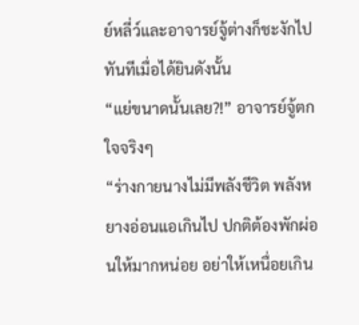ย์หลี่ว์และอาจารย์จู้ต่างก็ชะงักไปทันทีเมื่อได้ยินดังนั้น
“แย่ขนาดนั้นเลย?!” อาจารย์จู้ตกใจจริงๆ
“ร่างกายนางไม่มีพลังชีวิต พลังหยางอ่อนแอเกินไป ปกติต้องพักผ่อนให้มากหน่อย อย่าให้เหนื่อยเกิน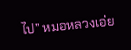ไป” หมอหลวงเอ่ย